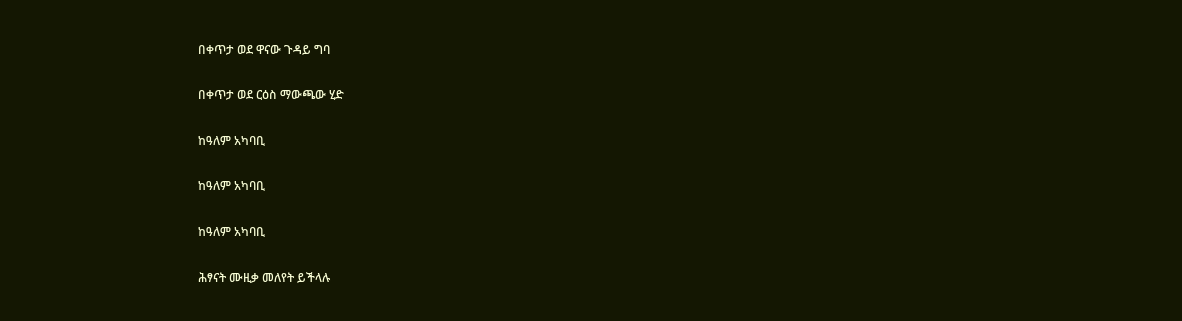በቀጥታ ወደ ዋናው ጉዳይ ግባ

በቀጥታ ወደ ርዕስ ማውጫው ሂድ

ከዓለም አካባቢ

ከዓለም አካባቢ

ከዓለም አካባቢ

ሕፃናት ሙዚቃ መለየት ይችላሉ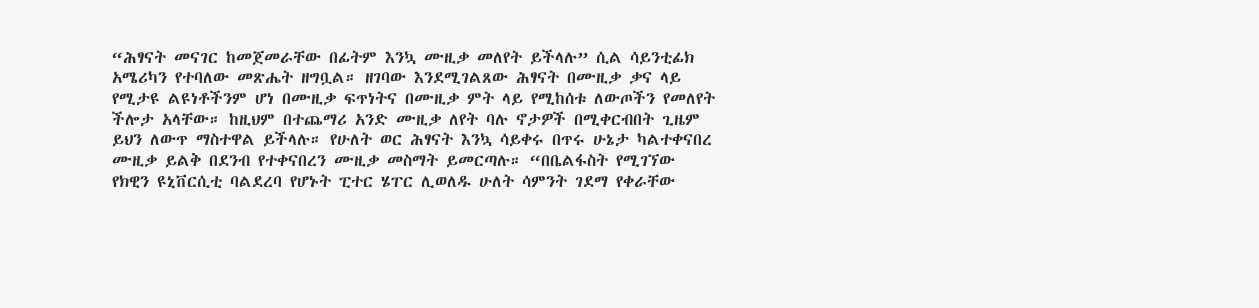“ሕፃናት መናገር ከመጀመራቸው በፊትም እንኳ ሙዚቃ መለየት ይችላሉ” ሲል ሳይንቲፊክ አሜሪካን የተባለው መጽሔት ዘግቧል። ዘገባው እንደሚገልጸው ሕፃናት በሙዚቃ ቃና ላይ የሚታዩ ልዩነቶችንም ሆነ በሙዚቃ ፍጥነትና በሙዚቃ ምት ላይ የሚከሰቱ ለውጦችን የመለየት ችሎታ አላቸው። ከዚህም በተጨማሪ አንድ ሙዚቃ ለየት ባሉ ኖታዎች በሚቀርብበት ጊዜም ይህን ለውጥ ማስተዋል ይችላሉ። የሁለት ወር ሕፃናት እንኳ ሳይቀሩ በጥሩ ሁኔታ ካልተቀናበረ ሙዚቃ ይልቅ በደንብ የተቀናበረን ሙዚቃ መስማት ይመርጣሉ። “በቤልፋስት የሚገኘው የክዊን ዩኒቨርሲቲ ባልደረባ የሆኑት ፒተር ሄፐር ሊወለዱ ሁለት ሳምንት ገደማ የቀራቸው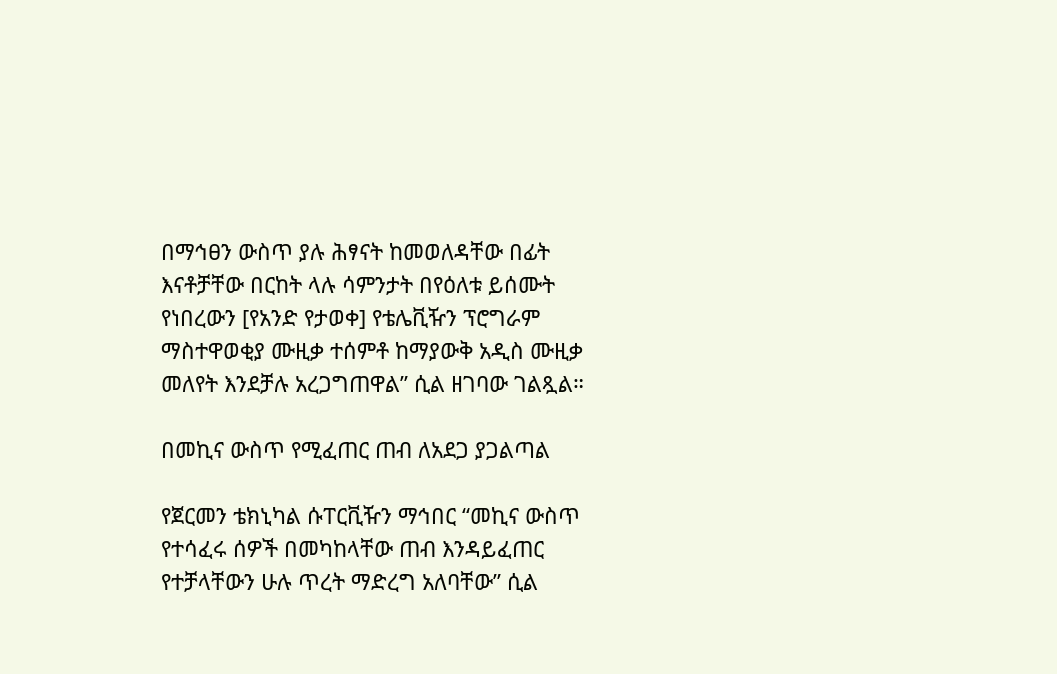በማኅፀን ውስጥ ያሉ ሕፃናት ከመወለዳቸው በፊት እናቶቻቸው በርከት ላሉ ሳምንታት በየዕለቱ ይሰሙት የነበረውን [የአንድ የታወቀ] የቴሌቪዥን ፕሮግራም ማስተዋወቂያ ሙዚቃ ተሰምቶ ከማያውቅ አዲስ ሙዚቃ መለየት እንደቻሉ አረጋግጠዋል” ሲል ዘገባው ገልጿል።

በመኪና ውስጥ የሚፈጠር ጠብ ለአደጋ ያጋልጣል

የጀርመን ቴክኒካል ሱፐርቪዥን ማኅበር “መኪና ውስጥ የተሳፈሩ ሰዎች በመካከላቸው ጠብ እንዳይፈጠር የተቻላቸውን ሁሉ ጥረት ማድረግ አለባቸው” ሲል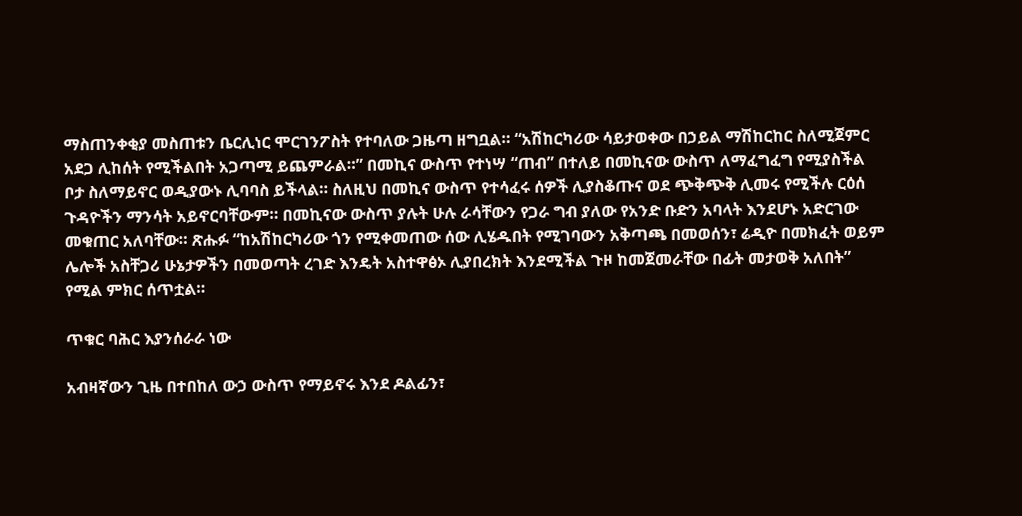ማስጠንቀቂያ መስጠቱን ቤርሊነር ሞርገንፖስት የተባለው ጋዜጣ ዘግቧል። “አሽከርካሪው ሳይታወቀው በኃይል ማሽከርከር ስለሚጀምር አደጋ ሊከሰት የሚችልበት አጋጣሚ ይጨምራል።” በመኪና ውስጥ የተነሣ “ጠብ” በተለይ በመኪናው ውስጥ ለማፈግፈግ የሚያስችል ቦታ ስለማይኖር ወዲያውኑ ሊባባስ ይችላል። ስለዚህ በመኪና ውስጥ የተሳፈሩ ሰዎች ሊያስቆጡና ወደ ጭቅጭቅ ሊመሩ የሚችሉ ርዕሰ ጉዳዮችን ማንሳት አይኖርባቸውም። በመኪናው ውስጥ ያሉት ሁሉ ራሳቸውን የጋራ ግብ ያለው የአንድ ቡድን አባላት እንደሆኑ አድርገው መቁጠር አለባቸው። ጽሑፉ “ከአሽከርካሪው ጎን የሚቀመጠው ሰው ሊሄዱበት የሚገባውን አቅጣጫ በመወሰን፣ ሬዲዮ በመክፈት ወይም ሌሎች አስቸጋሪ ሁኔታዎችን በመወጣት ረገድ እንዴት አስተዋፅኦ ሊያበረክት እንደሚችል ጉዞ ከመጀመራቸው በፊት መታወቅ አለበት” የሚል ምክር ሰጥቷል።

ጥቁር ባሕር እያንሰራራ ነው

አብዛኛውን ጊዜ በተበከለ ውኃ ውስጥ የማይኖሩ እንደ ዶልፊን፣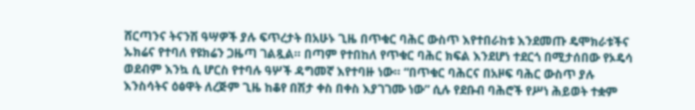ሸርጣንና ትናንሽ ዓሣዎች ያሉ ፍጥረታት በአሁኑ ጊዜ በጥቁር ባሕር ውስጥ እየተበራከቱ እንደመጡ ዴሞክራቱችና ኡክሬና የተባለ የዩክሬን ጋዜጣ ገልጿል። በጣም የተበከለ የጥቁር ባሕር ክፍል እንደሆነ ተደርጎ በሚታሰበው የኦዴሳ ወደብም እንኳ ሲ ሆርስ የተባሉ ዓሦች ዳግመኛ እየተባዙ ነው። “በጥቁር ባሕርና በአዞፍ ባሕር ውስጥ ያሉ እንስሳትና ዕፅዋት ለረጅም ጊዜ ከቆየ በሽታ ቀስ በቀስ እያገገሙ ነው” ሲሉ የደቡብ ባሕሮች የሥነ ሕይወት ተቋም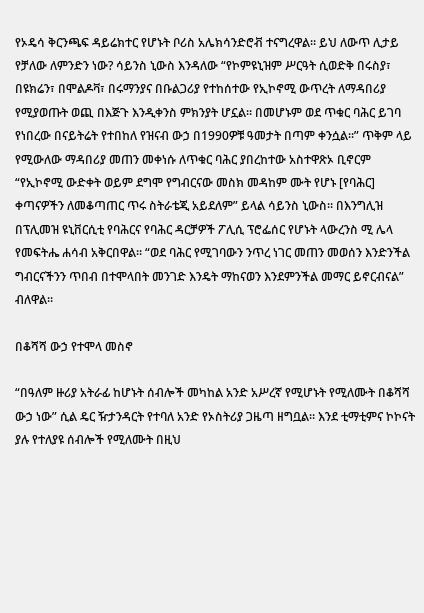የኦዴሳ ቅርንጫፍ ዳይሬክተር የሆኑት ቦሪስ አሌክሳንድሮቭ ተናግረዋል። ይህ ለውጥ ሊታይ የቻለው ለምንድን ነው? ሳይንስ ኒውስ እንዳለው “የኮምዩኒዝም ሥርዓት ሲወድቅ በሩስያ፣ በዩክሬን፣ በሞልዶቫ፣ በሩማንያና በቡልጋሪያ የተከሰተው የኢኮኖሚ ውጥረት ለማዳበሪያ የሚያወጡት ወጪ በእጅጉ እንዲቀንስ ምክንያት ሆኗል። በመሆኑም ወደ ጥቁር ባሕር ይገባ የነበረው በናይትሬት የተበከለ የዝናብ ውኃ በ1990ዎቹ ዓመታት በጣም ቀንሷል።” ጥቅም ላይ የሚውለው ማዳበሪያ መጠን መቀነሱ ለጥቁር ባሕር ያበረከተው አስተዋጽኦ ቢኖርም “የኢኮኖሚ ውድቀት ወይም ደግሞ የግብርናው መስክ መዳከም ሙት የሆኑ [የባሕር] ቀጣናዎችን ለመቆጣጠር ጥሩ ስትራቴጂ አይደለም” ይላል ሳይንስ ኒውስ። በእንግሊዝ በፕሊመዝ ዩኒቨርሲቲ የባሕርና የባሕር ዳርቻዎች ፖሊሲ ፕሮፌሰር የሆኑት ላውረንስ ሚ ሌላ የመፍትሔ ሐሳብ አቅርበዋል። “ወደ ባሕር የሚገባውን ንጥረ ነገር መጠን መወሰን እንድንችል ግብርናችንን ጥበብ በተሞላበት መንገድ እንዴት ማከናወን እንደምንችል መማር ይኖርብናል” ብለዋል።

በቆሻሻ ውኃ የተሞላ መስኖ

“በዓለም ዙሪያ አትራፊ ከሆኑት ሰብሎች መካከል አንድ አሥረኛ የሚሆኑት የሚለሙት በቆሻሻ ውኃ ነው” ሲል ዴር ዥታንዳርት የተባለ አንድ የኦስትሪያ ጋዜጣ ዘግቧል። እንደ ቲማቲምና ኮኮናት ያሉ የተለያዩ ሰብሎች የሚለሙት በዚህ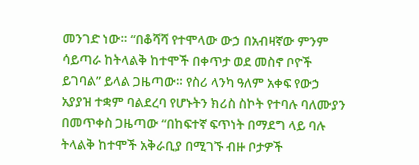መንገድ ነው። “በቆሻሻ የተሞላው ውኃ በአብዛኛው ምንም ሳይጣራ ከትላልቅ ከተሞች በቀጥታ ወደ መስኖ ቦዮች ይገባል” ይላል ጋዜጣው። የስሪ ላንካ ዓለም አቀፍ የውኃ አያያዝ ተቋም ባልደረባ የሆኑትን ክሪስ ስኮት የተባሉ ባለሙያን በመጥቀስ ጋዜጣው “በከፍተኛ ፍጥነት በማደግ ላይ ባሉ ትላልቅ ከተሞች አቅራቢያ በሚገኙ ብዙ ቦታዎች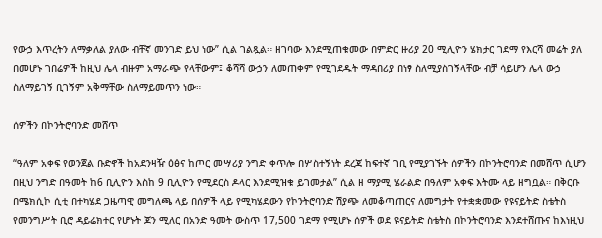የውኃ እጥረትን ለማቃለል ያለው ብቸኛ መንገድ ይህ ነው” ሲል ገልጿል። ዘገባው እንደሚጠቁመው በምድር ዙሪያ 20 ሚሊዮን ሄክታር ገደማ የእርሻ መሬት ያለ በመሆኑ ገበሬዎች ከዚህ ሌላ ብዙም አማራጭ የላቸውም፤ ቆሻሻ ውኃን ለመጠቀም የሚገደዱት ማዳበሪያ በነፃ ስለሚያስገኝላቸው ብቻ ሳይሆን ሌላ ውኃ ስለማይገኝ ቢገኝም አቅማቸው ስለማይመጥን ነው።

ሰዎችን በኮንትሮባንድ መሸጥ

“ዓለም አቀፍ የወንጀል ቡድኖች ከአደንዛዥ ዕፅና ከጦር መሣሪያ ንግድ ቀጥሎ በሦስተኝነት ደረጃ ከፍተኛ ገቢ የሚያገኙት ሰዎችን በኮንትሮባንድ በመሸጥ ሲሆን በዚህ ንግድ በዓመት ከ6 ቢሊዮን እስከ 9 ቢሊዮን የሚደርስ ዶላር እንደሚዝቁ ይገመታል” ሲል ዘ ማያሚ ሄራልድ በዓለም አቀፍ እትሙ ላይ ዘግቧል። በቅርቡ በሜክሲኮ ሲቲ በተካሄደ ጋዜጣዊ መግለጫ ላይ በሰዎች ላይ የሚካሄደውን የኮንትሮባንድ ሽያጭ ለመቆጣጠርና ለመግታት የተቋቋመው የዩናይትድ ስቴትስ የመንግሥት ቢሮ ዳይሬክተር የሆኑት ጆን ሚለር በአንድ ዓመት ውስጥ 17,500 ገደማ የሚሆኑ ሰዎች ወደ ዩናይትድ ስቴትስ በኮንትሮባንድ እንደተሸጡና ከእነዚህ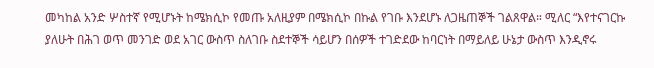መካከል አንድ ሦስተኛ የሚሆኑት ከሜክሲኮ የመጡ አለዚያም በሜክሲኮ በኩል የገቡ እንደሆኑ ለጋዜጠኞች ገልጸዋል። ሚለር “እየተናገርኩ ያለሁት በሕገ ወጥ መንገድ ወደ አገር ውስጥ ስለገቡ ስደተኞች ሳይሆን በሰዎች ተገድደው ከባርነት በማይለይ ሁኔታ ውስጥ እንዲኖሩ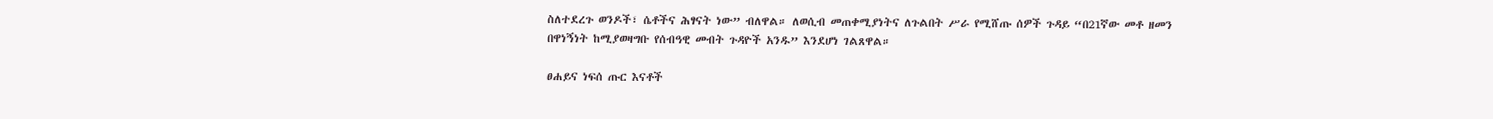ስለተደረጉ ወንዶች፣ ሴቶችና ሕፃናት ነው” ብለዋል። ለወሲብ መጠቀሚያነትና ለጉልበት ሥራ የሚሸጡ ሰዎች ጉዳይ “በ21ኛው መቶ ዘመን በዋነኝነት ከሚያወዛግቡ የሰብዓዊ መብት ጉዳዮች አንዱ” እንደሆነ ገልጸዋል።

ፀሐይና ነፍሰ ጡር እናቶች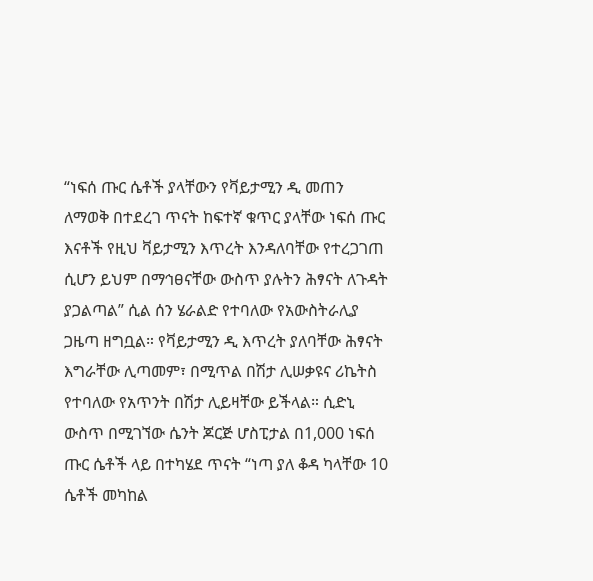“ነፍሰ ጡር ሴቶች ያላቸውን የቫይታሚን ዲ መጠን ለማወቅ በተደረገ ጥናት ከፍተኛ ቁጥር ያላቸው ነፍሰ ጡር እናቶች የዚህ ቫይታሚን እጥረት እንዳለባቸው የተረጋገጠ ሲሆን ይህም በማኅፀናቸው ውስጥ ያሉትን ሕፃናት ለጉዳት ያጋልጣል” ሲል ሰን ሄራልድ የተባለው የአውስትራሊያ ጋዜጣ ዘግቧል። የቫይታሚን ዲ እጥረት ያለባቸው ሕፃናት እግራቸው ሊጣመም፣ በሚጥል በሽታ ሊሠቃዩና ሪኬትስ የተባለው የአጥንት በሽታ ሊይዛቸው ይችላል። ሲድኒ ውስጥ በሚገኘው ሴንት ጆርጅ ሆስፒታል በ1,000 ነፍሰ ጡር ሴቶች ላይ በተካሄደ ጥናት “ነጣ ያለ ቆዳ ካላቸው 10 ሴቶች መካከል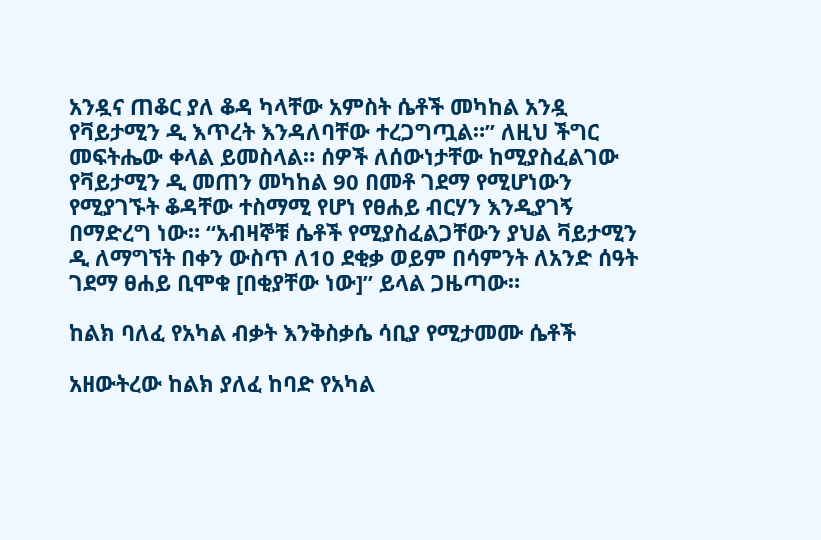አንዷና ጠቆር ያለ ቆዳ ካላቸው አምስት ሴቶች መካከል አንዷ የቫይታሚን ዲ እጥረት እንዳለባቸው ተረጋግጧል።” ለዚህ ችግር መፍትሔው ቀላል ይመስላል። ሰዎች ለሰውነታቸው ከሚያስፈልገው የቫይታሚን ዲ መጠን መካከል 90 በመቶ ገደማ የሚሆነውን የሚያገኙት ቆዳቸው ተስማሚ የሆነ የፀሐይ ብርሃን እንዲያገኝ በማድረግ ነው። “አብዛኞቹ ሴቶች የሚያስፈልጋቸውን ያህል ቫይታሚን ዲ ለማግኘት በቀን ውስጥ ለ10 ደቂቃ ወይም በሳምንት ለአንድ ሰዓት ገደማ ፀሐይ ቢሞቁ [በቂያቸው ነው]” ይላል ጋዜጣው።

ከልክ ባለፈ የአካል ብቃት እንቅስቃሴ ሳቢያ የሚታመሙ ሴቶች

አዘውትረው ከልክ ያለፈ ከባድ የአካል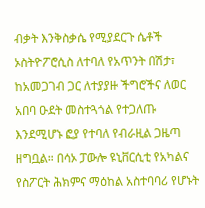ብቃት እንቅስቃሴ የሚያደርጉ ሴቶች ኦስትዮፖሮሲስ ለተባለ የአጥንት በሽታ፣ ከአመጋገብ ጋር ለተያያዙ ችግሮችና ለወር አበባ ዑደት መስተጓጎል የተጋለጡ እንደሚሆኑ ፎያ የተባለ የብራዚል ጋዜጣ ዘግቧል። በሳኦ ፓውሎ ዩኒቨርሲቲ የአካልና የስፖርት ሕክምና ማዕከል አስተባባሪ የሆኑት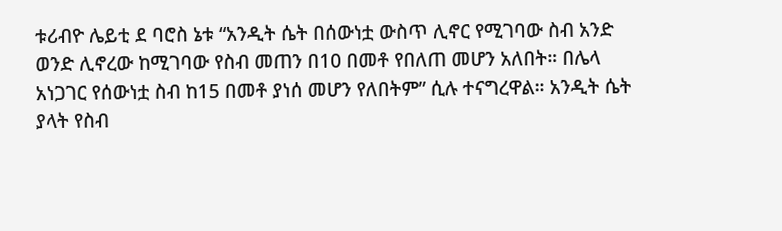ቱሪብዮ ሌይቲ ደ ባሮስ ኔቱ “አንዲት ሴት በሰውነቷ ውስጥ ሊኖር የሚገባው ስብ አንድ ወንድ ሊኖረው ከሚገባው የስብ መጠን በ10 በመቶ የበለጠ መሆን አለበት። በሌላ አነጋገር የሰውነቷ ስብ ከ15 በመቶ ያነሰ መሆን የለበትም” ሲሉ ተናግረዋል። አንዲት ሴት ያላት የስብ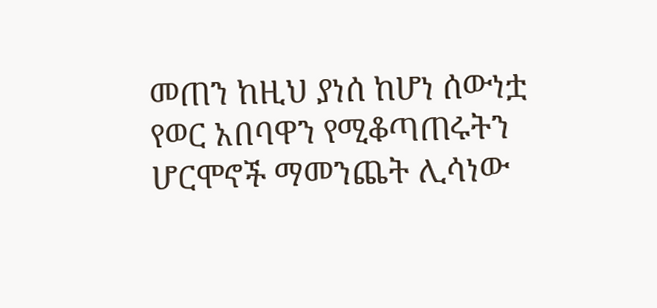መጠን ከዚህ ያነሰ ከሆነ ሰውነቷ የወር አበባዋን የሚቆጣጠሩትን ሆርሞኖች ማመንጨት ሊሳነው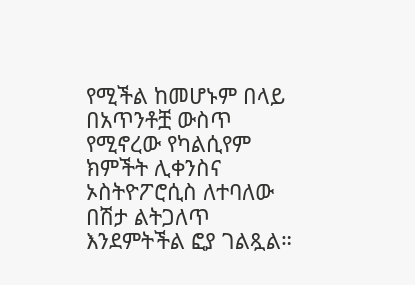የሚችል ከመሆኑም በላይ በአጥንቶቿ ውስጥ የሚኖረው የካልሲየም ክምችት ሊቀንስና ኦስትዮፖሮሲስ ለተባለው በሽታ ልትጋለጥ እንደምትችል ፎያ ገልጿል።